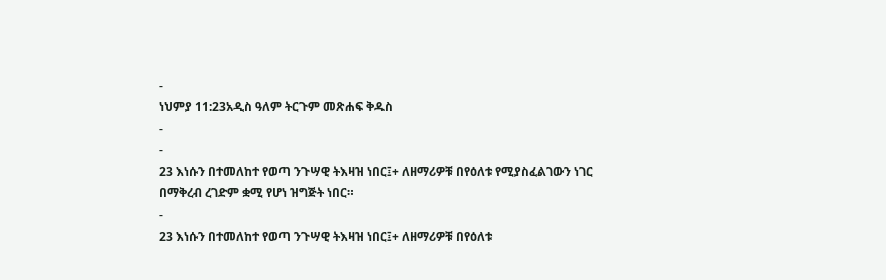-
ነህምያ 11:23አዲስ ዓለም ትርጉም መጽሐፍ ቅዱስ
-
-
23 እነሱን በተመለከተ የወጣ ንጉሣዊ ትእዛዝ ነበር፤+ ለዘማሪዎቹ በየዕለቱ የሚያስፈልገውን ነገር በማቅረብ ረገድም ቋሚ የሆነ ዝግጅት ነበር።
-
23 እነሱን በተመለከተ የወጣ ንጉሣዊ ትእዛዝ ነበር፤+ ለዘማሪዎቹ በየዕለቱ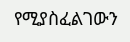የሚያስፈልገውን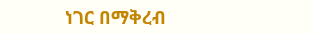ነገር በማቅረብ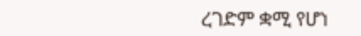ረገድም ቋሚ የሆነ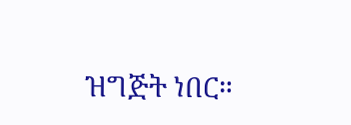ዝግጅት ነበር።